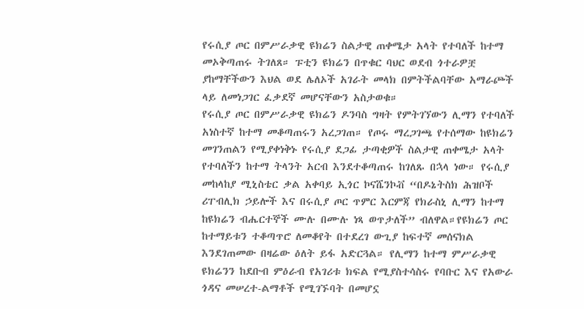የሩሲያ ጦር በምሥራቃዊ ዩክሬን ስልታዊ ጠቀሜታ አላት የተባለች ከተማ መኦቅጣጠሩ ትገለጸ። ፑቲን ዩክሬን በጥቁር ባህር ወደብ ጎተራዎቿ ያከማቸችውን እህል ወደ ሌለኦች አገራት መላክ በምትችልባቸው አማራጮች ላይ ለመነጋገር ፈቃደኛ መሆናቸውን አስታወቁ።
የሩሲያ ጦር በምሥራቃዊ ዩክሬን ዶንባስ ግዛት የምትገኘውን ሊማን የተባለች አነስተኛ ከተማ መቆጣጠሩን አረጋገጠ። የጦሩ ማረጋገጫ የተሰማው ከዩክሬን መገንጠልን የሚያቀነቅኑ የሩሲያ ደጋፊ ታጣቂዎች ስልታዊ ጠቀሜታ አላት የተባለችን ከተማ ትላንት አርብ እንደተቆጣጠሩ ከገለጹ በኋላ ነው። የሩሲያ መከላከያ ሚኒስቴር ቃል አቀባይ ኢጎር ኮናሼንኮቭ “በዶኔትስክ ሕዝቦች ሪፐብሊክ ኃይሎች እና በሩሲያ ጦር ጥምር እርምጃ የክራስኒ ሊማን ከተማ ከዩክሬን ብሔርተኞች ሙሉ በሙሉ ነጻ ወጥታለች” ብለዋል።የዩክሬን ጦር ከተማይቱን ተቆጣጥሮ ለመቆየት በተደረገ ውጊያ ከፍተኛ መሰናክል እንደገጠመው በዛሬው ዕለት ይፋ አድርጓል። የሊማን ከተማ ምሥራቃዊ ዩክሬንን ከደቡብ ምዕራብ የአገሪቱ ክፍል የሚያስተሳስሩ የባቡር እና የአውራ ጎዳና መሠረተ-ልማቶች የሚገኙባት በመሆኗ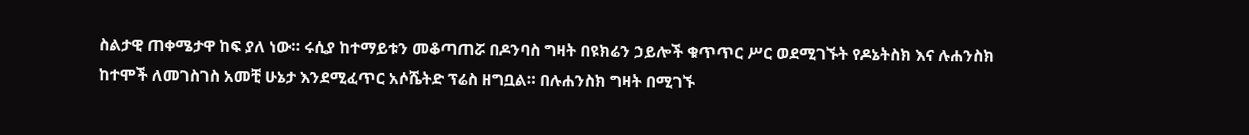ስልታዊ ጠቀሜታዋ ከፍ ያለ ነው። ሩሲያ ከተማይቱን መቆጣጠሯ በዶንባስ ግዛት በዩክሬን ኃይሎች ቁጥጥር ሥር ወደሚገኙት የዶኔትስክ እና ሉሐንስክ ከተሞች ለመገስገስ አመቺ ሁኔታ እንደሚፈጥር አሶሼትድ ፕሬስ ዘግቧል። በሉሐንስክ ግዛት በሚገኙ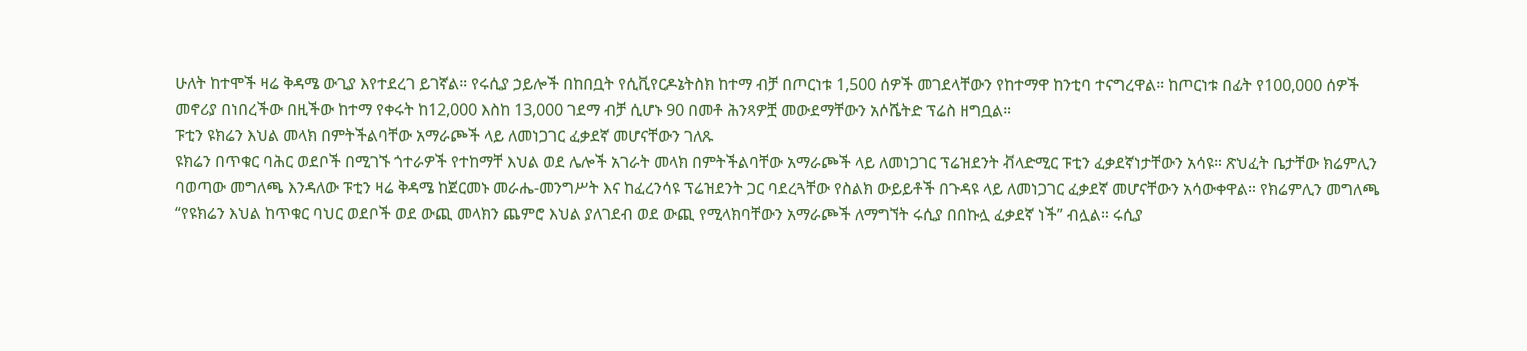ሁለት ከተሞች ዛሬ ቅዳሜ ውጊያ እየተደረገ ይገኛል። የሩሲያ ኃይሎች በከበቧት የሲቪየርዶኔትስክ ከተማ ብቻ በጦርነቱ 1,500 ሰዎች መገደላቸውን የከተማዋ ከንቲባ ተናግረዋል። ከጦርነቱ በፊት የ100,000 ሰዎች መኖሪያ በነበረችው በዚችው ከተማ የቀሩት ከ12,000 እስከ 13,000 ገደማ ብቻ ሲሆኑ 90 በመቶ ሕንጻዎቿ መውደማቸውን አሶሼትድ ፕሬስ ዘግቧል።
ፑቲን ዩክሬን እህል መላክ በምትችልባቸው አማራጮች ላይ ለመነጋገር ፈቃደኛ መሆናቸውን ገለጹ
ዩክሬን በጥቁር ባሕር ወደቦች በሚገኙ ጎተራዎች የተከማቸ እህል ወደ ሌሎች አገራት መላክ በምትችልባቸው አማራጮች ላይ ለመነጋገር ፕሬዝደንት ቭላድሚር ፑቲን ፈቃደኛነታቸውን አሳዩ። ጽህፈት ቤታቸው ክሬምሊን ባወጣው መግለጫ እንዳለው ፑቲን ዛሬ ቅዳሜ ከጀርመኑ መራሔ-መንግሥት እና ከፈረንሳዩ ፕሬዝደንት ጋር ባደረጓቸው የስልክ ውይይቶች በጉዳዩ ላይ ለመነጋገር ፈቃደኛ መሆናቸውን አሳውቀዋል። የክሬምሊን መግለጫ “የዩክሬን እህል ከጥቁር ባህር ወደቦች ወደ ውጪ መላክን ጨምሮ እህል ያለገደብ ወደ ውጪ የሚላክባቸውን አማራጮች ለማግኘት ሩሲያ በበኩሏ ፈቃደኛ ነች” ብሏል። ሩሲያ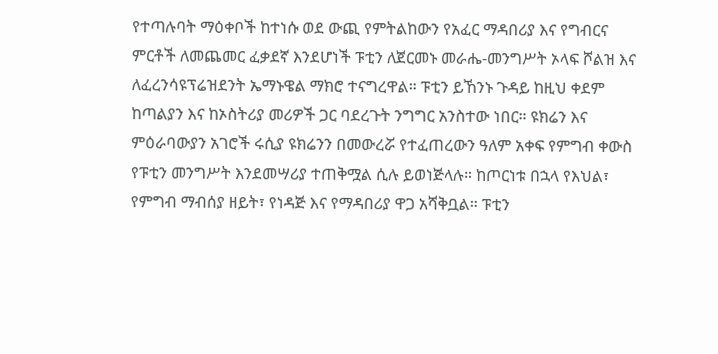የተጣሉባት ማዕቀቦች ከተነሱ ወደ ውጪ የምትልከውን የአፈር ማዳበሪያ እና የግብርና ምርቶች ለመጨመር ፈቃደኛ እንደሆነች ፑቲን ለጀርመኑ መራሔ-መንግሥት ኦላፍ ሾልዝ እና ለፈረንሳዩፕሬዝደንት ኤማኑዌል ማክሮ ተናግረዋል። ፑቲን ይኸንኑ ጉዳይ ከዚህ ቀደም ከጣልያን እና ከኦስትሪያ መሪዎች ጋር ባደረጉት ንግግር አንስተው ነበር። ዩክሬን እና ምዕራባውያን አገሮች ሩሲያ ዩክሬንን በመውረሯ የተፈጠረውን ዓለም አቀፍ የምግብ ቀውስ የፑቲን መንግሥት እንደመሣሪያ ተጠቅሟል ሲሉ ይወነጅላሉ። ከጦርነቱ በኋላ የእህል፣ የምግብ ማብሰያ ዘይት፣ የነዳጅ እና የማዳበሪያ ዋጋ አሻቅቧል። ፑቲን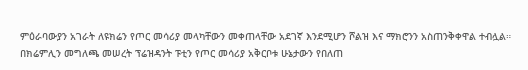ምዕራባውያን አገራት ለዩክሬን የጦር መሳሪያ መላካቸውን መቀጠላቸው አደገኛ እንደሚሆን ሾልዝ እና ማክሮንን አስጠንቅቀዋል ተብሏል። በክሬምሊን መግለጫ መሠረት ፕሬዝዳንት ፑቲን የጦር መሳሪያ አቅርቦቱ ሁኔታውን የበለጠ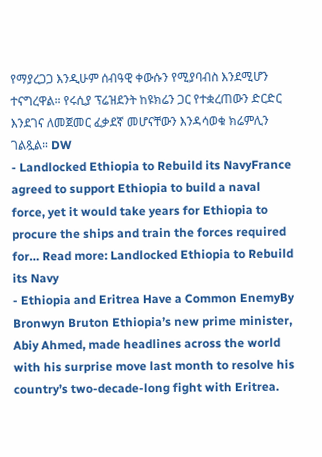የማያረጋጋ እንዲሁም ሰብዓዊ ቀውሱን የሚያባብስ እንደሚሆን ተናግረዋል። የሩሲያ ፕሬዝደንት ከዩክሬን ጋር የተቋረጠውን ድርድር እንደገና ለመጀመር ፈቃደኛ መሆናቸውን እንዳሳወቁ ክሬምሊን ገልጿል። DW
- Landlocked Ethiopia to Rebuild its NavyFrance agreed to support Ethiopia to build a naval force, yet it would take years for Ethiopia to procure the ships and train the forces required for… Read more: Landlocked Ethiopia to Rebuild its Navy
- Ethiopia and Eritrea Have a Common EnemyBy Bronwyn Bruton Ethiopia’s new prime minister, Abiy Ahmed, made headlines across the world with his surprise move last month to resolve his country’s two-decade-long fight with Eritrea.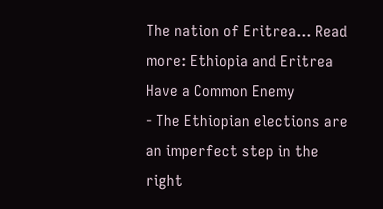The nation of Eritrea… Read more: Ethiopia and Eritrea Have a Common Enemy
- The Ethiopian elections are an imperfect step in the right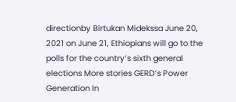directionby Birtukan Midekssa June 20, 2021 on June 21, Ethiopians will go to the polls for the country’s sixth general elections More stories GERD’s Power Generation In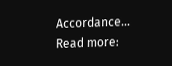Accordance… Read more: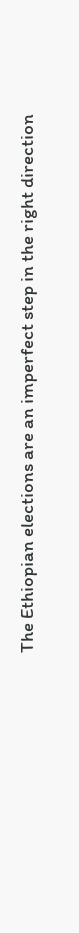The Ethiopian elections are an imperfect step in the right direction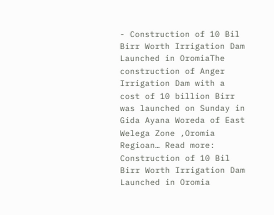- Construction of 10 Bil Birr Worth Irrigation Dam Launched in OromiaThe construction of Anger Irrigation Dam with a cost of 10 billion Birr was launched on Sunday in Gida Ayana Woreda of East Welega Zone ,Oromia Regioan… Read more: Construction of 10 Bil Birr Worth Irrigation Dam Launched in Oromia